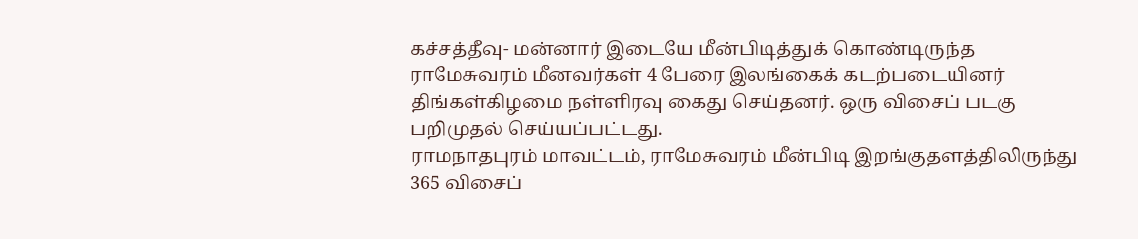கச்சத்தீவு- மன்னார் இடையே மீன்பிடித்துக் கொண்டிருந்த ராமேசுவரம் மீனவர்கள் 4 பேரை இலங்கைக் கடற்படையினர் திங்கள்கிழமை நள்ளிரவு கைது செய்தனர். ஒரு விசைப் படகு பறிமுதல் செய்யப்பட்டது.
ராமநாதபுரம் மாவட்டம், ராமேசுவரம் மீன்பிடி இறங்குதளத்திலிருந்து 365 விசைப்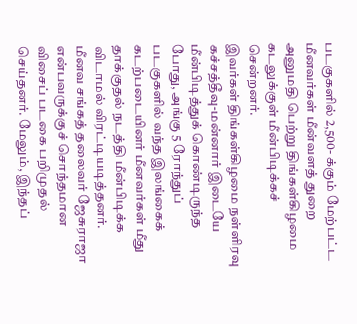படகுகளில் 2,500- க்கும் மேற்பட்ட மீனவர்கள் மீன்வளத் துறை அனுமதி பெற்று திங்கள்கிழமை கடலுக்குள் மீன்பிடிக்கச் சென்றனர்.
இவர்கள் திங்கள்கிழமை நள்ளிரவு கச்சத்தீவு-மன்னார் இடையே மீன்பிடித்துக் கொண்டிருந்த போது, அங்கு 5 ரோந்துப் படகுகளில் வந்த இலங்கைக் கடற்படையினர் மீனவர்கள் மீது தாக்குதல் நடத்தி மீன்பிடிக்க விடாமல் விரட்டியடித்தனர். மீனவ சங்கத் தலைவர் ஜேசுராஜா என்பவருக்குச் சொந்தமான விசைப் படகை பறிமுதல் செய்தனர். மேலும், இந்தப்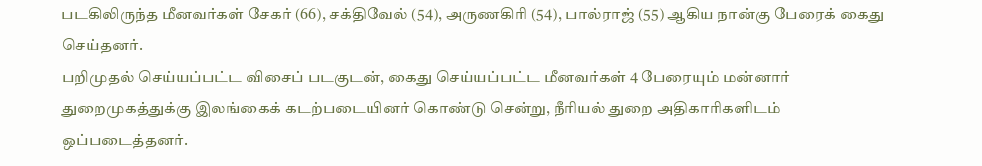படகிலிருந்த மீனவர்கள் சேகர் (66), சக்திவேல் (54), அருணகிரி (54), பால்ராஜ் (55) ஆகிய நான்கு பேரைக் கைது செய்தனர்.
பறிமுதல் செய்யப்பட்ட விசைப் படகுடன், கைது செய்யப்பட்ட மீனவர்கள் 4 பேரையும் மன்னார் துறைமுகத்துக்கு இலங்கைக் கடற்படையினர் கொண்டு சென்று, நீரியல் துறை அதிகாரிகளிடம் ஒப்படைத்தனர்.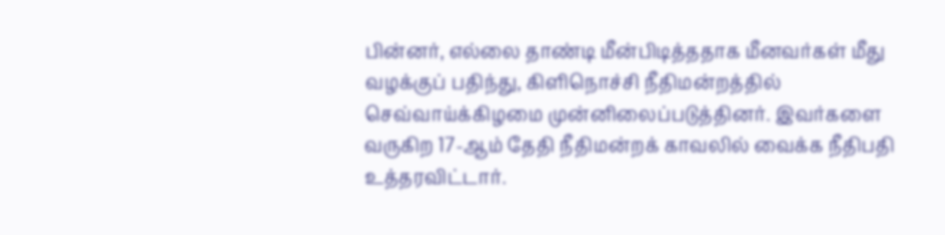பின்னர், எல்லை தாண்டி மீன்பிடித்ததாக மீனவர்கள் மீது வழக்குப் பதிந்து, கிளிநொச்சி நீதிமன்றத்தில் செவ்வாய்க்கிழமை முன்னிலைப்படுத்தினர். இவர்களை வருகிற 17-ஆம் தேதி நீதிமன்றக் காவலில் வைக்க நீதிபதி உத்தரவிட்டார்.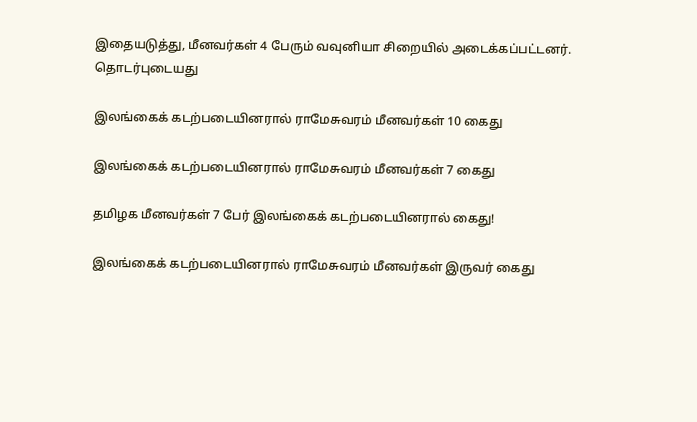இதையடுத்து, மீனவர்கள் 4 பேரும் வவுனியா சிறையில் அடைக்கப்பட்டனர்.
தொடர்புடையது

இலங்கைக் கடற்படையினரால் ராமேசுவரம் மீனவர்கள் 10 கைது

இலங்கைக் கடற்படையினரால் ராமேசுவரம் மீனவர்கள் 7 கைது

தமிழக மீனவர்கள் 7 பேர் இலங்கைக் கடற்படையினரால் கைது!

இலங்கைக் கடற்படையினரால் ராமேசுவரம் மீனவர்கள் இருவர் கைது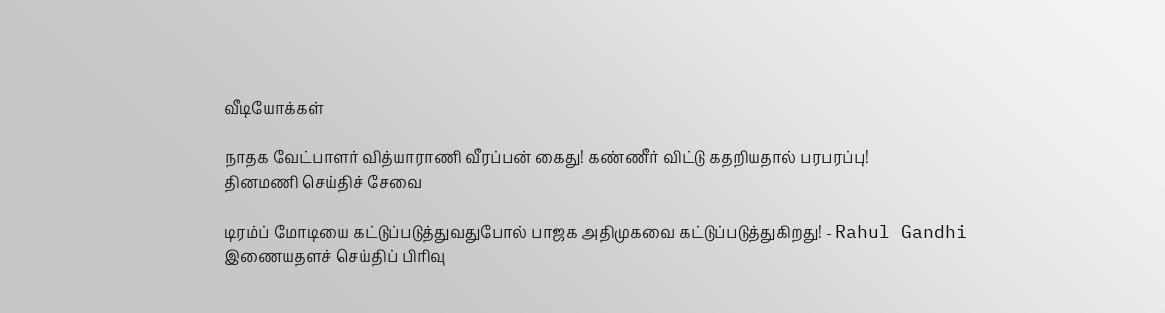வீடியோக்கள்

நாதக வேட்பாளர் வித்யாராணி வீரப்பன் கைது! கண்ணீர் விட்டு கதறியதால் பரபரப்பு!
தினமணி செய்திச் சேவை

டிரம்ப் மோடியை கட்டுப்படுத்துவதுபோல் பாஜக அதிமுகவை கட்டுப்படுத்துகிறது! - Rahul Gandhi
இணையதளச் செய்திப் பிரிவு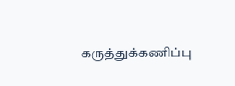கருத்துக்கணிப்பு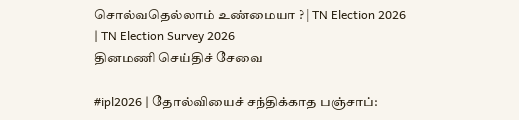சொல்வதெல்லாம் உண்மையா ? | TN Election 2026 | TN Election Survey 2026
தினமணி செய்திச் சேவை

#ipl2026 | தோல்வியைச் சந்திக்காத பஞ்சாப்: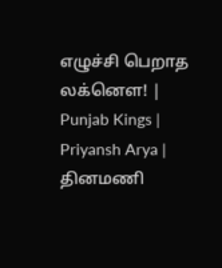எழுச்சி பெறாத லக்னௌ! | Punjab Kings | Priyansh Arya |
தினமணி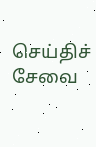செய்திச் சேவை